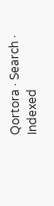Qortora · Search · Indexed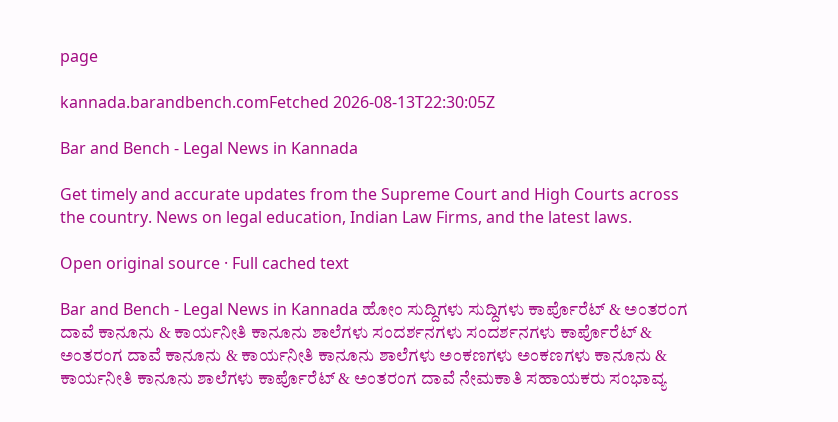page

kannada.barandbench.comFetched 2026-08-13T22:30:05Z

Bar and Bench - Legal News in Kannada

Get timely and accurate updates from the Supreme Court and High Courts across the country. News on legal education, Indian Law Firms, and the latest laws.

Open original source · Full cached text

Bar and Bench - Legal News in Kannada ಹೋಂ ಸುದ್ದಿಗಳು ಸುದ್ದಿಗಳು ಕಾರ್ಪೊರೆಟ್‌‌ & ಅಂತರಂಗ ದಾವೆ ಕಾನೂನು & ಕಾರ್ಯನೀತಿ ಕಾನೂನು ಶಾಲೆಗಳು ಸಂದರ್ಶನಗಳು ಸಂದರ್ಶನಗಳು ಕಾರ್ಪೊರೆಟ್‌‌ & ಅಂತರಂಗ ದಾವೆ ಕಾನೂನು & ಕಾರ್ಯನೀತಿ ಕಾನೂನು ಶಾಲೆಗಳು ಅಂಕಣಗಳು ಅಂಕಣಗಳು ಕಾನೂನು & ಕಾರ್ಯನೀತಿ ಕಾನೂನು ಶಾಲೆಗಳು ಕಾರ್ಪೊರೆಟ್‌‌ & ಅಂತರಂಗ ದಾವೆ ನೇಮಕಾತಿ ಸಹಾಯಕರು ಸಂಭಾವ್ಯ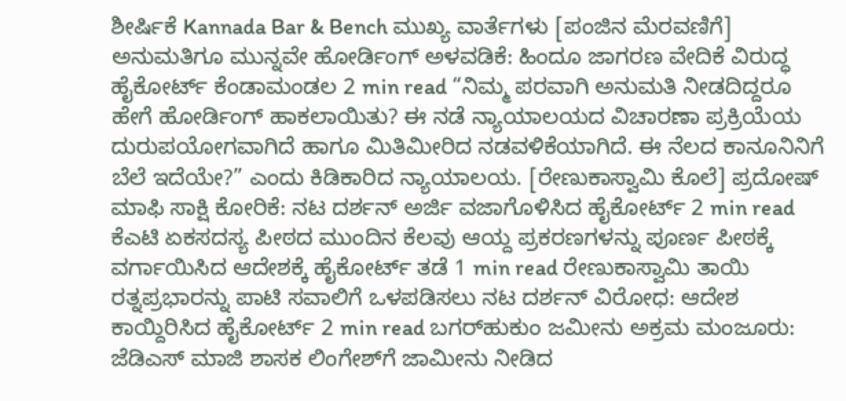ಶೀರ್ಷಿಕೆ Kannada Bar & Bench ಮುಖ್ಯ ವಾರ್ತೆಗಳು [ಪಂಜಿನ ಮೆರವಣಿಗೆ] ಅನುಮತಿಗೂ ಮುನ್ನವೇ ಹೋರ್ಡಿಂಗ್‌ ಅಳವಡಿಕೆ: ಹಿಂದೂ ಜಾಗರಣ ವೇದಿಕೆ ವಿರುದ್ಧ ಹೈಕೋರ್ಟ್‌ ಕೆಂಡಾಮಂಡಲ 2 min read “ನಿಮ್ಮ ಪರವಾಗಿ ಅನುಮತಿ ನೀಡದಿದ್ದರೂ ಹೇಗೆ ಹೋರ್ಡಿಂಗ್ ಹಾಕಲಾಯಿತು? ಈ ನಡೆ ನ್ಯಾಯಾಲಯದ ವಿಚಾರಣಾ ಪ್ರಕ್ರಿಯೆಯ ದುರುಪಯೋಗವಾಗಿದೆ ಹಾಗೂ ಮಿತಿಮೀರಿದ ನಡವಳಿಕೆಯಾಗಿದೆ. ಈ ನೆಲದ ಕಾನೂನಿನಿಗೆ ಬೆಲೆ ಇದೆಯೇ?” ಎಂದು ಕಿಡಿಕಾರಿದ ನ್ಯಾಯಾಲಯ. [ರೇಣುಕಾಸ್ವಾಮಿ ಕೊಲೆ] ಪ್ರದೋಷ್‌ ಮಾಫಿ ಸಾಕ್ಷಿ ಕೋರಿಕೆ: ನಟ ದರ್ಶನ್‌ ಅರ್ಜಿ ವಜಾಗೊಳಿಸಿದ ಹೈಕೋರ್ಟ್‌ 2 min read ಕೆಎಟಿ ಏಕಸದಸ್ಯ ಪೀಠದ ಮುಂದಿನ ಕೆಲವು ಆಯ್ದ ಪ್ರಕರಣಗಳನ್ನು ಪೂರ್ಣ ಪೀಠಕ್ಕೆ ವರ್ಗಾಯಿಸಿದ ಆದೇಶಕ್ಕೆ ಹೈಕೋರ್ಟ್‌ ತಡೆ 1 min read ರೇಣುಕಾಸ್ವಾಮಿ ತಾಯಿ ರತ್ನಪ್ರಭಾರನ್ನು ಪಾಟಿ ಸವಾಲಿಗೆ ಒಳಪಡಿಸಲು ನಟ ದರ್ಶನ್‌ ವಿರೋಧ: ಆದೇಶ ಕಾಯ್ದಿರಿಸಿದ ಹೈಕೋರ್ಟ್‌ 2 min read ಬಗರ್‌ಹುಕುಂ ಜಮೀನು ಅಕ್ರಮ ಮಂಜೂರು: ಜೆಡಿಎಸ್‌ ಮಾಜಿ ಶಾಸಕ ಲಿಂಗೇಶ್‌ಗೆ ಜಾಮೀನು ನೀಡಿದ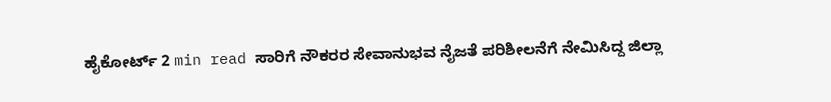ಹೈಕೋರ್ಟ್‌ 2 min read ಸಾರಿಗೆ ನೌಕರರ ಸೇವಾನುಭವ ನೈಜತೆ ಪರಿಶೀಲನೆಗೆ ನೇಮಿಸಿದ್ದ ಜಿಲ್ಲಾ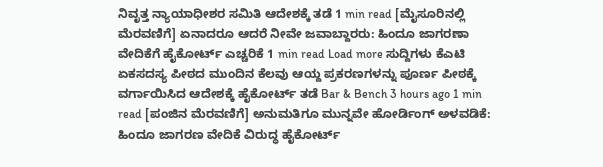ನಿವೃತ್ತ ನ್ಯಾಯಾಧೀಶರ ಸಮಿತಿ ಆದೇಶಕ್ಕೆ ತಡೆ 1 min read [ಮೈಸೂರಿನಲ್ಲಿ ಮೆರವಣಿಗೆ] ಏನಾದರೂ ಆದರೆ ನೀವೇ ಜವಾಬ್ದಾರರು: ಹಿಂದೂ ಜಾಗರಣಾ ವೇದಿಕೆಗೆ ಹೈಕೋರ್ಟ್‌ ಎಚ್ಚರಿಕೆ 1 min read Load more ಸುದ್ದಿಗಳು ಕೆಎಟಿ ಏಕಸದಸ್ಯ ಪೀಠದ ಮುಂದಿನ ಕೆಲವು ಆಯ್ದ ಪ್ರಕರಣಗಳನ್ನು ಪೂರ್ಣ ಪೀಠಕ್ಕೆ ವರ್ಗಾಯಿಸಿದ ಆದೇಶಕ್ಕೆ ಹೈಕೋರ್ಟ್‌ ತಡೆ Bar & Bench 3 hours ago 1 min read [ಪಂಜಿನ ಮೆರವಣಿಗೆ] ಅನುಮತಿಗೂ ಮುನ್ನವೇ ಹೋರ್ಡಿಂಗ್‌ ಅಳವಡಿಕೆ: ಹಿಂದೂ ಜಾಗರಣ ವೇದಿಕೆ ವಿರುದ್ಧ ಹೈಕೋರ್ಟ್‌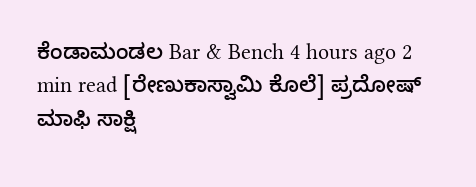ಕೆಂಡಾಮಂಡಲ Bar & Bench 4 hours ago 2 min read [ರೇಣುಕಾಸ್ವಾಮಿ ಕೊಲೆ] ಪ್ರದೋಷ್‌ ಮಾಫಿ ಸಾಕ್ಷಿ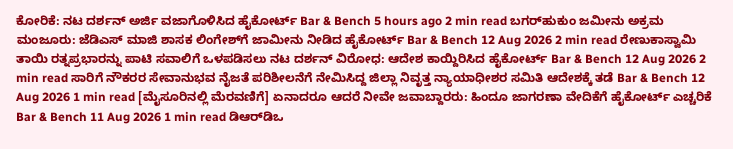ಕೋರಿಕೆ: ನಟ ದರ್ಶನ್‌ ಅರ್ಜಿ ವಜಾಗೊಳಿಸಿದ ಹೈಕೋರ್ಟ್‌ Bar & Bench 5 hours ago 2 min read ಬಗರ್‌ಹುಕುಂ ಜಮೀನು ಅಕ್ರಮ ಮಂಜೂರು: ಜೆಡಿಎಸ್‌ ಮಾಜಿ ಶಾಸಕ ಲಿಂಗೇಶ್‌ಗೆ ಜಾಮೀನು ನೀಡಿದ ಹೈಕೋರ್ಟ್‌ Bar & Bench 12 Aug 2026 2 min read ರೇಣುಕಾಸ್ವಾಮಿ ತಾಯಿ ರತ್ನಪ್ರಭಾರನ್ನು ಪಾಟಿ ಸವಾಲಿಗೆ ಒಳಪಡಿಸಲು ನಟ ದರ್ಶನ್‌ ವಿರೋಧ: ಆದೇಶ ಕಾಯ್ದಿರಿಸಿದ ಹೈಕೋರ್ಟ್‌ Bar & Bench 12 Aug 2026 2 min read ಸಾರಿಗೆ ನೌಕರರ ಸೇವಾನುಭವ ನೈಜತೆ ಪರಿಶೀಲನೆಗೆ ನೇಮಿಸಿದ್ದ ಜಿಲ್ಲಾ ನಿವೃತ್ತ ನ್ಯಾಯಾಧೀಶರ ಸಮಿತಿ ಆದೇಶಕ್ಕೆ ತಡೆ Bar & Bench 12 Aug 2026 1 min read [ಮೈಸೂರಿನಲ್ಲಿ ಮೆರವಣಿಗೆ] ಏನಾದರೂ ಆದರೆ ನೀವೇ ಜವಾಬ್ದಾರರು: ಹಿಂದೂ ಜಾಗರಣಾ ವೇದಿಕೆಗೆ ಹೈಕೋರ್ಟ್‌ ಎಚ್ಚರಿಕೆ Bar & Bench 11 Aug 2026 1 min read ಡಿಆರ್‌ಡಿಒ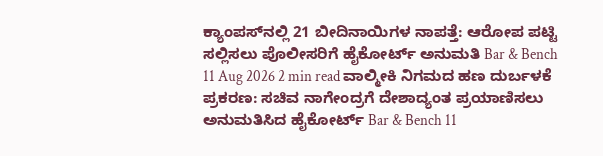ಕ್ಯಾಂಪಸ್‌ನಲ್ಲಿ 21 ಬೀದಿನಾಯಿಗಳ ನಾಪತ್ತೆ: ಆರೋಪ ಪಟ್ಟಿ ಸಲ್ಲಿಸಲು ಪೊಲೀಸರಿಗೆ ಹೈಕೋರ್ಟ್‌ ಅನುಮತಿ Bar & Bench 11 Aug 2026 2 min read ವಾಲ್ಮೀಕಿ ನಿಗಮದ ಹಣ ದುರ್ಬಳಕೆ ಪ್ರಕರಣ: ಸಚಿವ ನಾಗೇಂದ್ರಗೆ ದೇಶಾದ್ಯಂತ ಪ್ರಯಾಣಿಸಲು ಅನುಮತಿಸಿದ ಹೈಕೋರ್ಟ್‌ Bar & Bench 11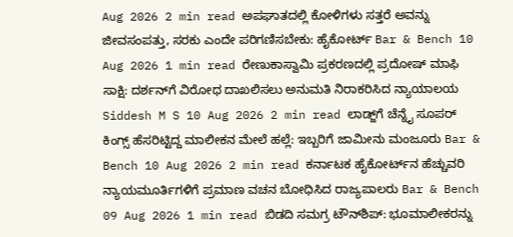Aug 2026 2 min read ಅಪಘಾತದಲ್ಲಿ ಕೋಳಿಗಳು ಸತ್ತರೆ ಅವನ್ನು ಜೀವಸಂಪತ್ತು, ಸರಕು ಎಂದೇ ಪರಿಗಣಿಸಬೇಕು: ಹೈಕೋರ್ಟ್‌ Bar & Bench 10 Aug 2026 1 min read ರೇಣುಕಾಸ್ವಾಮಿ ಪ್ರಕರಣದಲ್ಲಿ ಪ್ರದೋಷ್‌ ಮಾಫಿ ಸಾಕ್ಷಿ: ದರ್ಶನ್‌ಗೆ ವಿರೋಧ ದಾಖಲಿಸಲು ಅನುಮತಿ ನಿರಾಕರಿಸಿದ ನ್ಯಾಯಾಲಯ Siddesh M S 10 Aug 2026 2 min read ಲಾಡ್ಜ್‌ಗೆ ಚೆನ್ನೈ ಸೂಪರ್ ಕಿಂಗ್ಸ್ ಹೆಸರಿಟ್ಟಿದ್ದ ಮಾಲೀಕನ ಮೇಲೆ ಹಲ್ಲೆ: ಇಬ್ಬರಿಗೆ ಜಾಮೀನು ಮಂಜೂರು Bar & Bench 10 Aug 2026 2 min read ಕರ್ನಾಟಕ ಹೈಕೋರ್ಟ್‌ನ ಹೆಚ್ಚುವರಿ ನ್ಯಾಯಮೂರ್ತಿಗಳಿಗೆ ಪ್ರಮಾಣ ವಚನ ಬೋಧಿಸಿದ ರಾಜ್ಯಪಾಲರು Bar & Bench 09 Aug 2026 1 min read ಬಿಡದಿ ಸಮಗ್ರ ಟೌನ್‌ಶಿಪ್‌: ಭೂಮಾಲೀಕರನ್ನು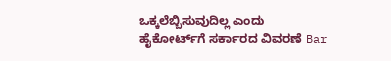ಒಕ್ಕಲೆಬ್ಬಿಸುವುದಿಲ್ಲ ಎಂದು ಹೈಕೋರ್ಟ್‌ಗೆ ಸರ್ಕಾರದ ವಿವರಣೆ Bar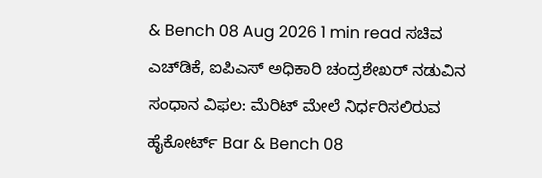& Bench 08 Aug 2026 1 min read ಸಚಿವ ಎಚ್‌ಡಿಕೆ, ಐಪಿಎಸ್‌ ಅಧಿಕಾರಿ ಚಂದ್ರಶೇಖರ್ ನಡುವಿನ ಸಂಧಾನ ವಿಫಲ: ಮೆರಿಟ್‌ ಮೇಲೆ ನಿರ್ಧರಿಸಲಿರುವ ಹೈಕೋರ್ಟ್‌ Bar & Bench 08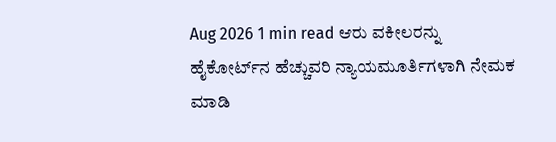Aug 2026 1 min read ಆರು ವಕೀಲರನ್ನು ಹೈಕೋರ್ಟ್‌ನ ಹೆಚ್ಚುವರಿ ನ್ಯಾಯಮೂರ್ತಿಗಳಾಗಿ ನೇಮಕ ಮಾಡಿ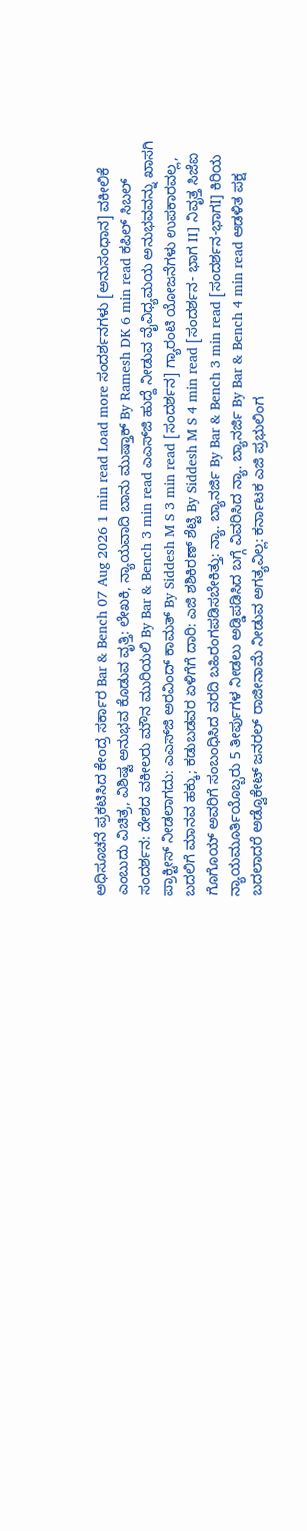ಅಧಿಸೂಚನೆ ಪ್ರಕಟಿಸಿದ ಕೇಂದ್ರ ಸರ್ಕಾರ Bar & Bench 07 Aug 2026 1 min read Load more ಸಂದರ್ಶನಗಳು [ಅನುಸಂಧಾನ] ವಕೀಲಿಕೆ ಎಂಬುದು ವಿಚಿತ್ರ, ವಿಶಿಷ್ಟ ಅನುಭವ ಕೊಡುವ ವೃತ್ತಿ: ಲೇಖಕಿ, ನ್ಯಾಯವಾದಿ ಬಾನು ಮುಷ್ತಾಕ್ By Ramesh DK 6 min read ಕಪಿಲ್ ಸಿಬಲ್ ಸಂದರ್ಶನ: ದೇಶದ ವಕೀಲರು ಮೌನ ಮುರಿಯಲಿ By Bar & Bench 3 min read ಎಎಸ್‌ಜಿ ಹುದ್ದೆ ನೀಡುವ ವೈವಿಧ್ಯಮಯ ಅನುಭವವನ್ನು ಖಾಸಗಿ ಪ್ರಾಕ್ಟೀಸ್‌ ನೀಡಲಾಗದು: ಎಎಸ್‌ಜಿ ಅರವಿಂದ್‌ ಕಾಮತ್‌ By Siddesh M S 3 min read [ಸಂದರ್ಶನ] ಗ್ಯಾರಂಟಿ ಯೋಜನೆಗಳು ಉಪಕಾರವಲ್ಲ, ಬದಲಿಗೆ ಮಾನವ ಹಕ್ಕು; ಕಡುಬಡವರ ಏಳಿಗೆಗೆ ದಾರಿ: ಎಜಿ ಶಶಿಕಿರಣ್‌ ಶೆಟ್ಟಿ By Siddesh M S 4 min read [ಸಂದರ್ಶನ- ಭಾಗ II] ನಿವೃತ್ತ ಸಿಜೆಐ ಗೊಗೊಯ್‌ ಅವರಿಗೆ ಸಂಬಂಧಿಸಿದ ವರದಿ ಬಹಿರಂಗಪಡಿಸಬೇಕಿತ್ತು: ನ್ಯಾ. ಬ್ಯಾನರ್ಜಿ By Bar & Bench 3 min read [ಸಂದರ್ಶನ-ಭಾಗI] ಕಿರಿಯ ನ್ಯಾಯಮೂರ್ತಿಯೊಬ್ಬರು 5 ತೀರ್ಪುಗಳ ನೀಡಲು ಅಡ್ಡಿಪಡಿಸಿದ ಬಗ್ಗೆ ವಿವರಿಸಿದ ನ್ಯಾ. ಬ್ಯಾನರ್ಜಿ By Bar & Bench 4 min read ಆಡಳಿತ ಪಕ್ಷ ಬದಲಾದರೆ ಅಡ್ವೊಕೇಟ್ ಜನರಲ್ ರಾಜೀನಾಮೆ ನೀಡುವ ಅಗತ್ಯವಿಲ್ಲ: ಕರ್ನಾಟಕ ಎಜಿ ಪ್ರಭುಲಿಂಗ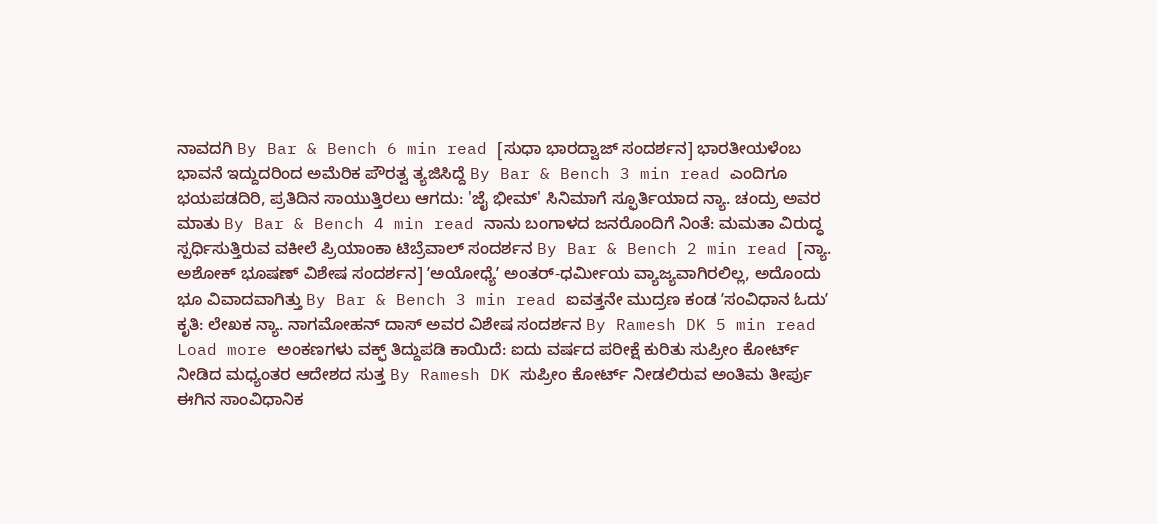ನಾವದಗಿ By Bar & Bench 6 min read [ಸುಧಾ ಭಾರದ್ವಾಜ್ ಸಂದರ್ಶನ] ಭಾರತೀಯಳೆಂಬ ಭಾವನೆ ಇದ್ದುದರಿಂದ ಅಮೆರಿಕ ಪೌರತ್ವ ತ್ಯಜಿಸಿದ್ದೆ By Bar & Bench 3 min read ಎಂದಿಗೂ ಭಯಪಡದಿರಿ, ಪ್ರತಿದಿನ ಸಾಯುತ್ತಿರಲು ಆಗದು: 'ಜೈ ಭೀಮ್' ಸಿನಿಮಾಗೆ ಸ್ಫೂರ್ತಿಯಾದ ನ್ಯಾ. ಚಂದ್ರು ಅವರ ಮಾತು By Bar & Bench 4 min read ನಾನು ಬಂಗಾಳದ ಜನರೊಂದಿಗೆ ನಿಂತೆ: ಮಮತಾ ವಿರುದ್ಧ ಸ್ಪರ್ಧಿಸುತ್ತಿರುವ ವಕೀಲೆ ಪ್ರಿಯಾಂಕಾ ಟಿಬ್ರೆವಾಲ್ ಸಂದರ್ಶನ By Bar & Bench 2 min read [ನ್ಯಾ. ಅಶೋಕ್ ಭೂಷಣ್‌ ವಿಶೇಷ ಸಂದರ್ಶನ] ʼಅಯೋಧ್ಯೆʼ ಅಂತರ್-ಧರ್ಮೀಯ ವ್ಯಾಜ್ಯವಾಗಿರಲಿಲ್ಲ, ಅದೊಂದು ಭೂ ವಿವಾದವಾಗಿತ್ತು By Bar & Bench 3 min read ಐವತ್ತನೇ ಮುದ್ರಣ ಕಂಡ ʼಸಂವಿಧಾನ ಓದುʼ ಕೃತಿ: ಲೇಖಕ ನ್ಯಾ. ನಾಗಮೋಹನ್ ದಾಸ್ ಅವರ ವಿಶೇಷ ಸಂದರ್ಶನ By Ramesh DK 5 min read Load more ಅಂಕಣಗಳು ವಕ್ಫ್ ತಿದ್ದುಪಡಿ ಕಾಯಿದೆ: ಐದು ವರ್ಷದ ಪರೀಕ್ಷೆ ಕುರಿತು ಸುಪ್ರೀಂ ಕೋರ್ಟ್ ನೀಡಿದ ಮಧ್ಯಂತರ ಆದೇಶದ ಸುತ್ತ By Ramesh DK ಸುಪ್ರೀಂ ಕೋರ್ಟ್‌ ನೀಡಲಿರುವ ಅಂತಿಮ ತೀರ್ಪು ಈಗಿನ ಸಾಂವಿಧಾನಿಕ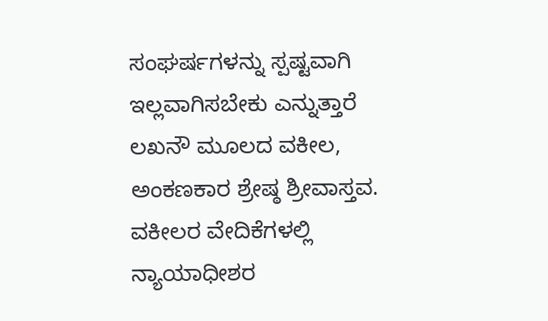ಸಂಘರ್ಷಗಳನ್ನು ಸ್ಪಷ್ಟವಾಗಿ ಇಲ್ಲವಾಗಿಸಬೇಕು ಎನ್ನುತ್ತಾರೆ ಲಖನೌ ಮೂಲದ ವಕೀಲ, ಅಂಕಣಕಾರ ಶ್ರೇಷ್ಠ ಶ್ರೀವಾಸ್ತವ. ವಕೀಲರ ವೇದಿಕೆಗಳಲ್ಲಿ ನ್ಯಾಯಾಧೀಶರ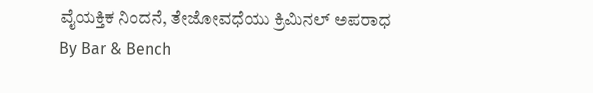ವೈಯಕ್ತಿಕ ನಿಂದನೆ, ತೇಜೋವಧೆಯು ಕ್ರಿಮಿನಲ್‌ ಅಪರಾಧ By Bar & Bench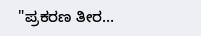"ಪ್ರಕರಣ ತೀರ…